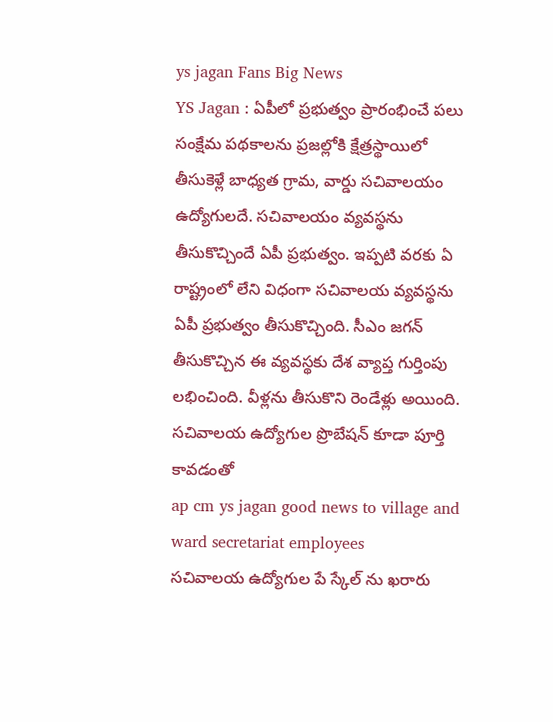ys jagan Fans Big News
YS Jagan : ఏపీలో ప్రభుత్వం ప్రారంభించే పలు సంక్షేమ పథకాలను ప్రజల్లోకి క్షేత్రస్థాయిలో తీసుకెళ్లే బాధ్యత గ్రామ, వార్డు సచివాలయం ఉద్యోగులదే. సచివాలయం వ్యవస్థను తీసుకొచ్చిందే ఏపీ ప్రభుత్వం. ఇప్పటి వరకు ఏ రాష్ట్రంలో లేని విధంగా సచివాలయ వ్యవస్థను ఏపీ ప్రభుత్వం తీసుకొచ్చింది. సీఎం జగన్ తీసుకొచ్చిన ఈ వ్యవస్థకు దేశ వ్యాప్త గుర్తింపు లభించింది. వీళ్లను తీసుకొని రెండేళ్లు అయింది. సచివాలయ ఉద్యోగుల ప్రొబేషన్ కూడా పూర్తి కావడంతో
ap cm ys jagan good news to village and ward secretariat employees
సచివాలయ ఉద్యోగుల పే స్కేల్ ను ఖరారు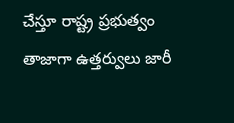చేస్తూ రాష్ట్ర ప్రభుత్వం తాజాగా ఉత్తర్వులు జారీ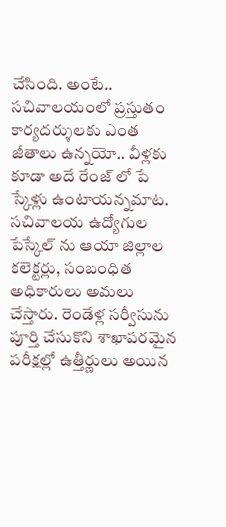చేసింది. అంటే.. సచివాలయంలో ప్రస్తుతం కార్యదర్శులకు ఎంత జీతాలు ఉన్నయో.. వీళ్లకు కూడా అదే రేంజ్ లో పే స్కేళ్లు ఉంటాయన్నమాట. సచివాలయ ఉద్యోగుల పేస్కేల్ ను ఆయా జిల్లాల కలెక్టర్లు, సంబంధిత అధికారులు అమలు చేస్తారు. రెండేళ్ల సర్వీసును పూర్తి చేసుకొని శాఖాపరమైన పరీక్షల్లో ఉత్తీర్ణులు అయిన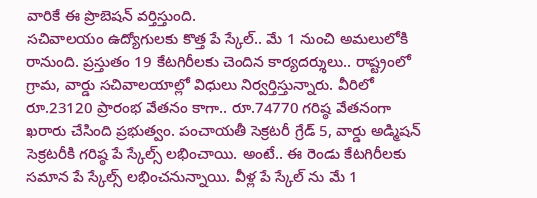వారికే ఈ ప్రొబెషన్ వర్తిస్తుంది.
సచివాలయం ఉద్యోగులకు కొత్త పే స్కేల్.. మే 1 నుంచి అమలులోకి రానుంది. ప్రస్తుతం 19 కేటగిరీలకు చెందిన కార్యదర్శులు.. రాష్ట్రంలో గ్రామ, వార్డు సచివాలయాల్లో విధులు నిర్వర్తిస్తున్నారు. వీరిలో రూ.23120 ప్రారంభ వేతనం కాగా.. రూ.74770 గరిష్ఠ వేతనంగా ఖరారు చేసింది ప్రభుత్వం. పంచాయతీ సెక్రటరీ గ్రేడ్ 5, వార్డు అడ్మిషన్ సెక్రటరీకి గరిష్ఠ పే స్కేల్స్ లభించాయి. అంటే.. ఈ రెండు కేటగిరీలకు సమాన పే స్కేల్స్ లభించనున్నాయి. వీళ్ల పే స్కేల్ ను మే 1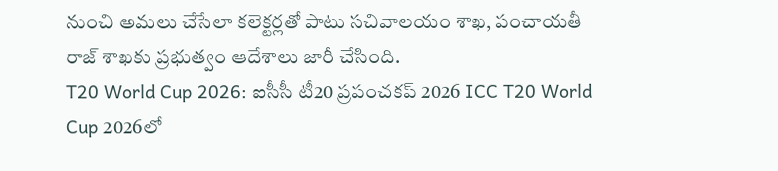నుంచి అమలు చేసేలా కలెక్టర్లతో పాటు సచివాలయం శాఖ, పంచాయతీ రాజ్ శాఖకు ప్రభుత్వం ఆదేశాలు జారీ చేసింది.
T20 World Cup 2026: ఐసీసీ టీ20 ప్రపంచకప్ 2026 ICC T20 World Cup 2026లో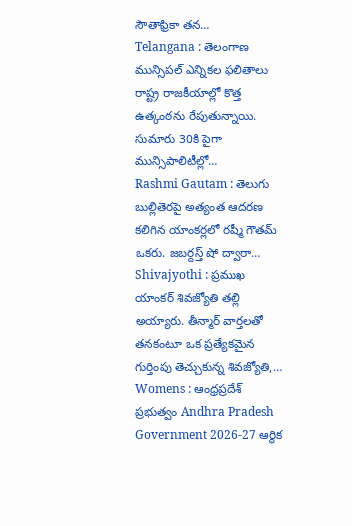సౌతాఫ్రికా తన…
Telangana : తెలంగాణ మున్సిపల్ ఎన్నికల ఫలితాలు రాష్ట్ర రాజకీయాల్లో కొత్త ఉత్కంఠను రేపుతున్నాయి. సుమారు 30కి పైగా మున్సిపాలిటీల్లో…
Rashmi Gautam : తెలుగు బుల్లితెరపై అత్యంత ఆదరణ కలిగిన యాంకర్లలో రష్మీ గౌతమ్ ఒకరు. జబర్దస్త్ షో ద్వారా…
Shivajyothi : ప్రముఖ యాంకర్ శివజ్యోతి తల్లి అయ్యారు. తీన్మార్ వార్తలతో తనకంటూ ఒక ప్రత్యేకమైన గుర్తింపు తెచ్చుకున్న శివజ్యోతి,…
Womens : ఆంధ్రప్రదేశ్ ప్రభుత్వం Andhra Pradesh Government 2026-27 ఆర్థిక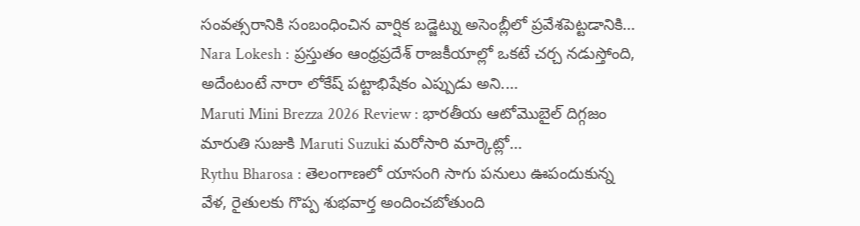సంవత్సరానికి సంబంధించిన వార్షిక బడ్జెట్ను అసెంబ్లీలో ప్రవేశపెట్టడానికి…
Nara Lokesh : ప్రస్తుతం ఆంధ్రప్రదేశ్ రాజకీయాల్లో ఒకటే చర్చ నడుస్తోంది, అదేంటంటే నారా లోకేష్ పట్టాభిషేకం ఎప్పుడు అని.…
Maruti Mini Brezza 2026 Review : భారతీయ ఆటోమొబైల్ దిగ్గజం మారుతి సుజుకి Maruti Suzuki మరోసారి మార్కెట్లో…
Rythu Bharosa : తెలంగాణలో యాసంగి సాగు పనులు ఊపందుకున్న వేళ, రైతులకు గొప్ప శుభవార్త అందించబోతుంది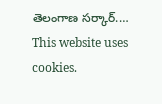తెలంగాణ సర్కార్.…
This website uses cookies.